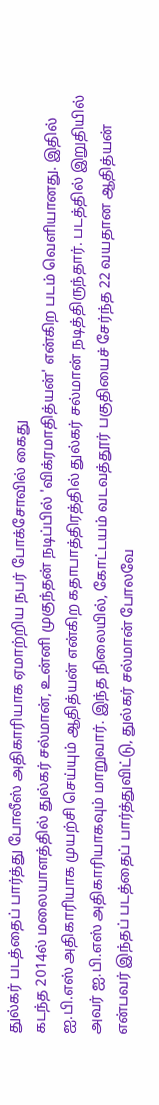துல்கர் படத்தைப் பார்த்து போலீஸ் அதிகாரியாக ஏமாற்றிய நபர் போக்சோவில் கைது
கடந்த 2014ல் மலையாளத்தில் துல்கர் சல்மான், உன்னி முகுந்தன் நடிப்பில் 'விக்ரமாதித்யன்' என்கிற படம் வெளியானது. இதில் ஐ.பி.எஸ் அதிகாரியாக முயற்சி செய்யும் ஆதித்யன் என்கிற கதாபாத்திரத்தில் துல்கர் சல்மான் நடித்திருந்தார். படத்தில் இறுதியில் அவர் ஐ.பி.எஸ் அதிகாரியாகவும் மாறுவார். இந்த நிலையில், கோட்டயம் வடவத்தூர் பகுதியைச் சேர்ந்த 22 வயதான ஆதித்யன் என்பவர் இந்தப் படத்தைப் பார்த்துவிட்டு, துல்கர் சல்மான் போலவே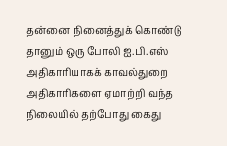தன்னை நினைத்துக் கொண்டு தானும் ஒரு போலி ஐ.பி.எஸ் அதிகாரியாகக் காவல்துறை அதிகாரிகளை ஏமாற்றி வந்த நிலையில் தற்போது கைது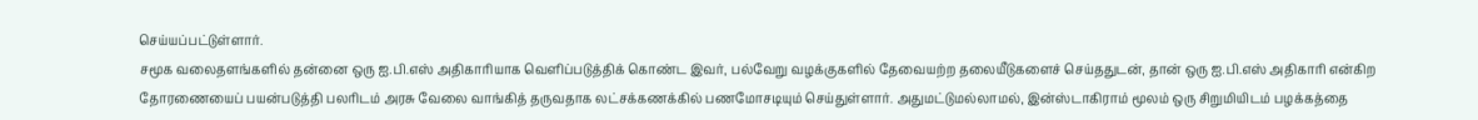செய்யப்பட்டுள்ளார்.
சமூக வலைதளங்களில் தன்னை ஒரு ஐ.பி.எஸ் அதிகாரியாக வெளிப்படுத்திக் கொண்ட இவர், பல்வேறு வழக்குகளில் தேவையற்ற தலையீடுகளைச் செய்ததுடன், தான் ஒரு ஐ.பி.எஸ் அதிகாரி என்கிற தோரணையைப் பயன்படுத்தி பலரிடம் அரசு வேலை வாங்கித் தருவதாக லட்சக்கணக்கில் பணமோசடியும் செய்துள்ளார். அதுமட்டுமல்லாமல், இன்ஸ்டாகிராம் மூலம் ஒரு சிறுமியிடம் பழக்கத்தை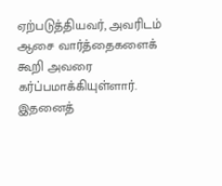ஏற்படுத்தியவர், அவரிடம் ஆசை வார்த்தைகளைக் கூறி அவரை கர்ப்பமாக்கியுள்ளார்.
இதனைத்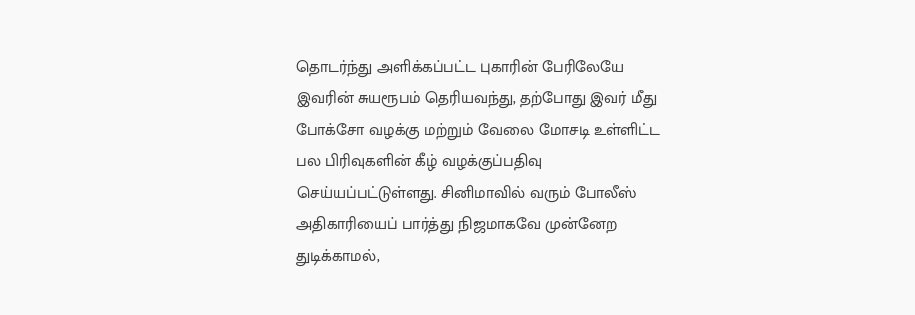தொடர்ந்து அளிக்கப்பட்ட புகாரின் பேரிலேயே இவரின் சுயரூபம் தெரியவந்து, தற்போது இவர் மீது போக்சோ வழக்கு மற்றும் வேலை மோசடி உள்ளிட்ட பல பிரிவுகளின் கீழ் வழக்குப்பதிவு செய்யப்பட்டுள்ளது. சினிமாவில் வரும் போலீஸ் அதிகாரியைப் பார்த்து நிஜமாகவே முன்னேற துடிக்காமல்,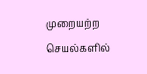முறையற்ற செயல்களில்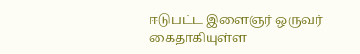ஈடுபட்ட இளைஞர் ஒருவர் கைதாகியுள்ள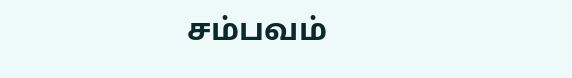சம்பவம்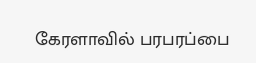கேரளாவில் பரபரப்பை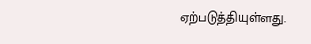ஏற்படுத்தியுள்ளது.